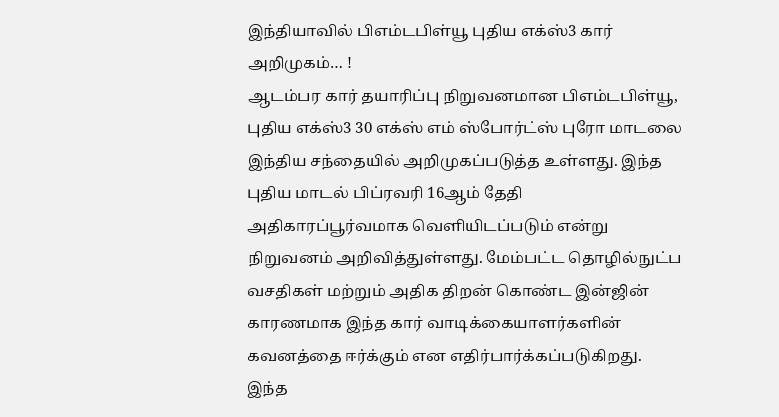இந்தியாவில் பிஎம்டபிள்யூ புதிய எக்ஸ்3 கார் அறிமுகம்… !
ஆடம்பர கார் தயாரிப்பு நிறுவனமான பிஎம்டபிள்யூ, புதிய எக்ஸ்3 30 எக்ஸ் எம் ஸ்போர்ட்ஸ் புரோ மாடலை இந்திய சந்தையில் அறிமுகப்படுத்த உள்ளது. இந்த புதிய மாடல் பிப்ரவரி 16ஆம் தேதி அதிகாரப்பூர்வமாக வெளியிடப்படும் என்று நிறுவனம் அறிவித்துள்ளது. மேம்பட்ட தொழில்நுட்ப வசதிகள் மற்றும் அதிக திறன் கொண்ட இன்ஜின் காரணமாக இந்த கார் வாடிக்கையாளர்களின் கவனத்தை ஈர்க்கும் என எதிர்பார்க்கப்படுகிறது.
இந்த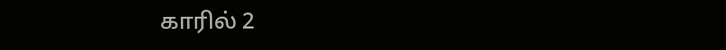காரில் 2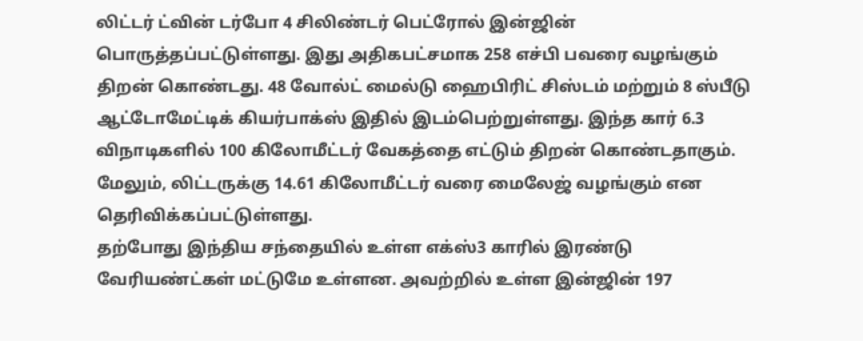லிட்டர் ட்வின் டர்போ 4 சிலிண்டர் பெட்ரோல் இன்ஜின் பொருத்தப்பட்டுள்ளது. இது அதிகபட்சமாக 258 எச்பி பவரை வழங்கும் திறன் கொண்டது. 48 வோல்ட் மைல்டு ஹைபிரிட் சிஸ்டம் மற்றும் 8 ஸ்பீடு ஆட்டோமேட்டிக் கியர்பாக்ஸ் இதில் இடம்பெற்றுள்ளது. இந்த கார் 6.3 விநாடிகளில் 100 கிலோமீட்டர் வேகத்தை எட்டும் திறன் கொண்டதாகும். மேலும், லிட்டருக்கு 14.61 கிலோமீட்டர் வரை மைலேஜ் வழங்கும் என தெரிவிக்கப்பட்டுள்ளது.
தற்போது இந்திய சந்தையில் உள்ள எக்ஸ்3 காரில் இரண்டு வேரியண்ட்கள் மட்டுமே உள்ளன. அவற்றில் உள்ள இன்ஜின் 197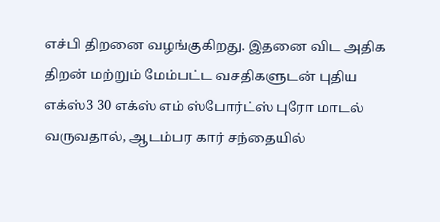எச்பி திறனை வழங்குகிறது. இதனை விட அதிக திறன் மற்றும் மேம்பட்ட வசதிகளுடன் புதிய எக்ஸ்3 30 எக்ஸ் எம் ஸ்போர்ட்ஸ் புரோ மாடல் வருவதால், ஆடம்பர கார் சந்தையில்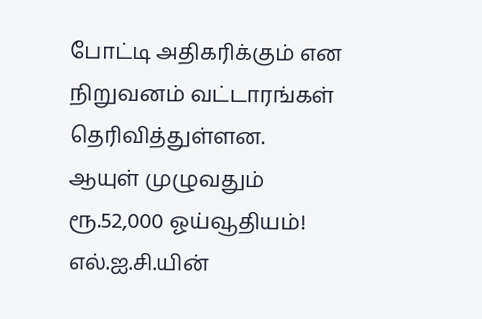போட்டி அதிகரிக்கும் என நிறுவனம் வட்டாரங்கள் தெரிவித்துள்ளன.
ஆயுள் முழுவதும் ரூ.52,000 ஓய்வூதியம்! எல்.ஐ.சி.யின்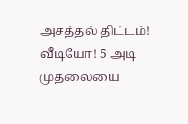அசத்தல் திட்டம்!
வீடியோ! 5 அடி முதலையை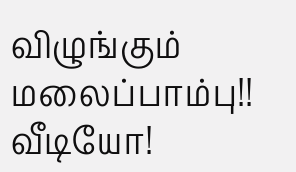விழுங்கும் மலைப்பாம்பு!!
வீடியோ!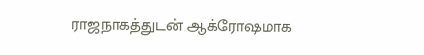ராஜநாகத்துடன் ஆக்ரோஷமாக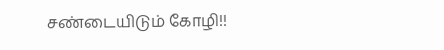சண்டையிடும் கோழி!!